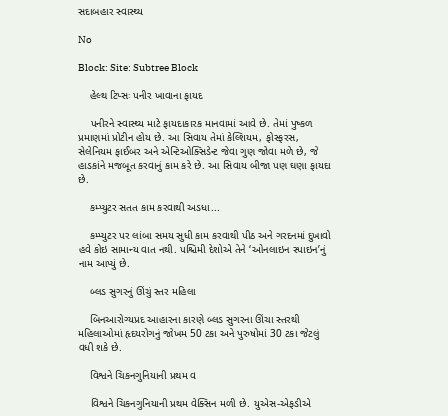સદાબહાર સ્વાસ્થ્ય

No

Block: Site: Subtree Block

    હેલ્થ ટિપ્સઃ પનીર ખાવાના ફાયદ

    પનીરને સ્વાસ્થ્ય માટે ફાયદાકારક માનવામાં આવે છે. તેમાં પુષ્કળ પ્રમાણમાં પ્રોટીન હોય છે. આ સિવાય તેમાં કેલ્શિયમ, ફોસ્ફરસ, સેલેનિયમ ફાઈબર અને એન્ટિઓક્સિડેન્ટ જેવા ગુણ જોવા મળે છે, જે હાડકાંને મજબૂત કરવાનું કામ કરે છે. આ સિવાય બીજા પણ ઘણા ફાયદા છે.

    કમ્પ્યુટર સતત કામ કરવાથી અડધા...

    કમ્પ્યુટર પર લાંબા સમય સુધી કામ કરવાથી પીઠ અને ગરદનમાં દુખાવો હવે કોઇ સામાન્ય વાત નથી. પશ્ચિમી દેશોએ તેને ‘ઓનલાઇન સ્પાઇન’નું નામ આપ્યું છે.

    બ્લડ સુગરનું ઊંચું સ્તર મહિલા

    બિનઆરોગ્યપ્રદ આહારના કારણે બ્લડ સુગરના ઊંચા સ્તરથી મહિલાઓમાં હૃદયરોગનું જોખમ 50 ટકા અને પુરુષોમાં 30 ટકા જેટલું વધી શકે છે.

    વિશ્વને ચિકનગુનિયાની પ્રથમ વ

    વિશ્વને ચિકનગુનિયાની પ્રથમ વેક્સિન મળી છે. યુએસ-એફડીએ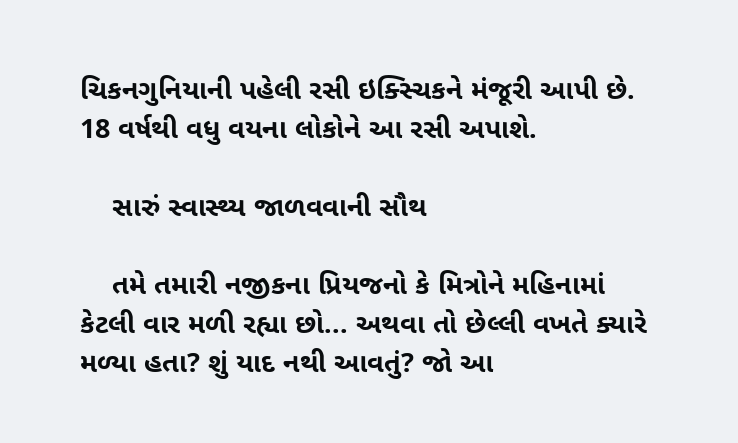ચિકનગુનિયાની પહેલી રસી ઇક્સ્ચિકને મંજૂરી આપી છે. 18 વર્ષથી વધુ વયના લોકોને આ રસી અપાશે.

    સારું સ્વાસ્થ્ય જાળવવાની સૌથ

    તમે તમારી નજીકના પ્રિયજનો કે મિત્રોને મહિનામાં કેટલી વાર મળી રહ્યા છો... અથવા તો છેલ્લી વખતે ક્યારે મળ્યા હતા? શું યાદ નથી આવતું? જો આ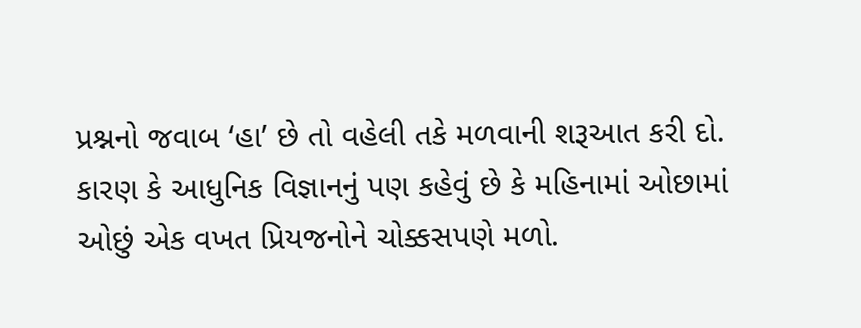પ્રશ્નનો જવાબ ‘હા’ છે તો વહેલી તકે મળવાની શરૂઆત કરી દો. કારણ કે આધુનિક વિજ્ઞાનનું પણ કહેવું છે કે મહિનામાં ઓછામાં ઓછું એક વખત પ્રિયજનોને ચોક્કસપણે મળો.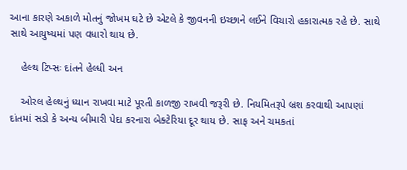આના કારણે અકાળે મોતનું જોખમ ઘટે છે એટલે કે જીવનની ઇચ્છાને લઈને વિચારો હકારાત્મક રહે છે. સાથે સાથે આયુષ્યમાં પણ વધારો થાય છે.

    હેલ્થ ટિપ્સઃ દાંતને હેલ્ધી અન

    ઓરલ હેલ્થનું ધ્યાન રાખવા માટે પૂરતી કાળજી રાખવી જરૂરી છે. નિયમિતરૂપે બ્રશ કરવાથી આપણાં દાંતમાં સડો કે અન્ય બીમારી પેદા કરનારા બેક્ટેરિયા દૂર થાય છે. સાફ અને ચમકતાં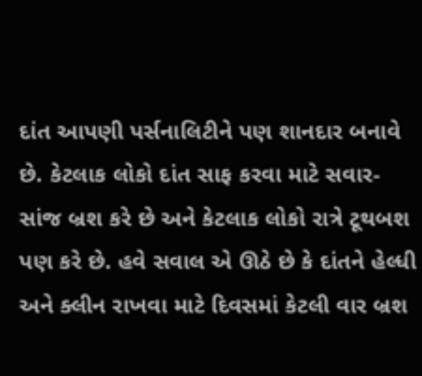દાંત આપણી પર્સનાલિટીને પણ શાનદાર બનાવે છે. કેટલાક લોકો દાંત સાફ કરવા માટે સવાર-સાંજ બ્રશ કરે છે અને કેટલાક લોકો રાત્રે ટૂથબશ પણ કરે છે. હવે સવાલ એ ઊઠે છે કે દાંતને હેલ્ધી અને ક્લીન રાખવા માટે દિવસમાં કેટલી વાર બ્રશ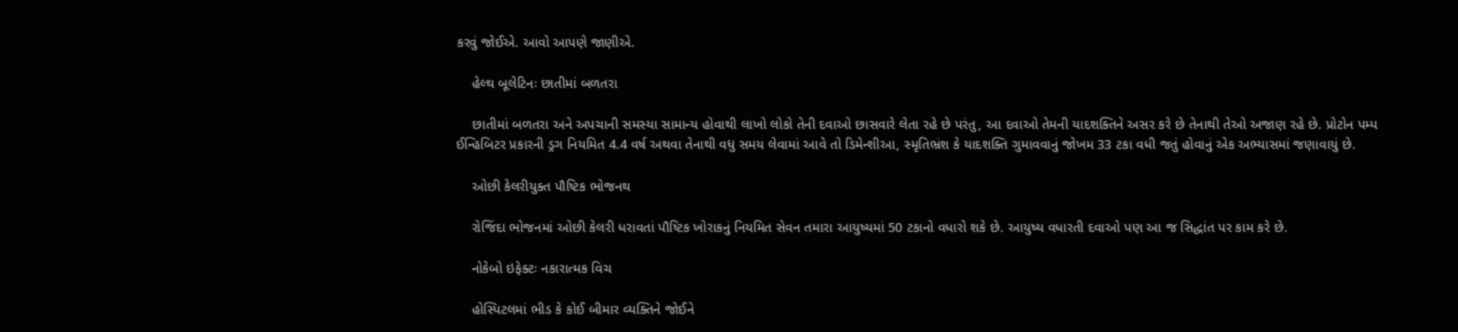કરવું જોઈએ. આવો આપણે જાણીએ.

    હેલ્થ બૂલેટિનઃ છાતીમાં બળતરા

    છાતીમાં બળતરા અને અપચાની સમસ્યા સામાન્ય હોવાથી લાખો લોકો તેની દવાઓ છાસવારે લેતા રહે છે પરંતુ, આ દવાઓ તેમની યાદશક્તિને અસર કરે છે તેનાથી તેઓ અજાણ રહે છે. પ્રોટોન પમ્પ ઈન્હિબિટર પ્રકારની ડ્રગ નિયમિત 4.4 વર્ષ અથવા તેનાથી વધુ સમય લેવામાં આવે તો ડિમેન્શીઆ, સ્મૃતિભ્રંશ કે યાદશક્તિ ગુમાવવાનું જોખમ 33 ટકા વધી જતું હોવાનું એક અભ્યાસમાં જણાવાયું છે.

    ઓછી કેલરીયુક્ત પૌષ્ટિક ભોજનથ

    રોજિંદા ભોજનમાં ઓછી કેલરી ધરાવતાં પૌષ્ટિક ખોરાકનું નિયમિત સેવન તમારા આયુષ્યમાં 50 ટકાનો વધારો શકે છે. આયુષ્ય વધારતી દવાઓ પણ આ જ સિદ્ધાંત પર કામ કરે છે.

    નોકેબો ઇફેક્ટઃ નકારાત્મક વિચ

    હોસ્પિટલમાં ભીડ કે કોઈ બીમાર વ્યક્તિને જોઈને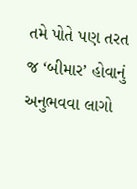તમે પોતે પણ તરત જ ‘બીમાર’ હોવાનું અનુભવવા લાગો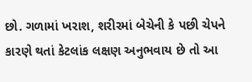છો. ગળામાં ખરાશ, શરીરમાં બેચેની કે પછી ચેપને કારણે થતાં કેટલાંક લક્ષણ અનુભવાય છે તો આ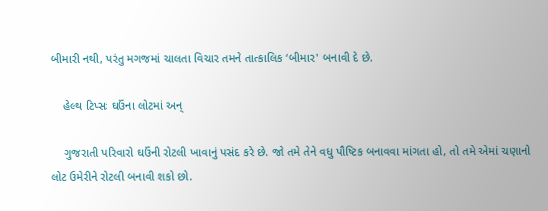બીમારી નથી, પરંતુ મગજમાં ચાલતા વિચાર તમને તાત્કાલિક ‘બીમાર' બનાવી દે છે.

    હેલ્થ ટિપ્સઃ ઘઉંના લોટમાં અન્

    ગુજરાતી પરિવારો ઘઉંની રોટલી ખાવાનું પસંદ કરે છે. જો તમે તેને વધુ પૌષ્ટિક બનાવવા માંગતા હો, તો તમે એમાં ચણાનો લોટ ઉમેરીને રોટલી બનાવી શકો છો.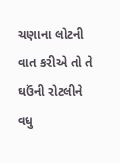ચણાના લોટની વાત કરીએ તો તે ઘઉંની રોટલીને વધુ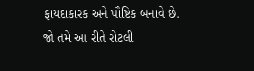ફાયદાકારક અને પૌષ્ટિક બનાવે છે. જો તમે આ રીતે રોટલી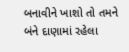બનાવીને ખાશો તો તમને બંને દાણામાં રહેલા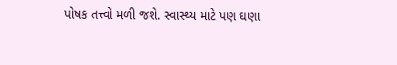પોષક તત્ત્વો મળી જશે. સ્વાસ્થ્ય માટે પણ ઘણા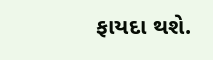ફાયદા થશે.